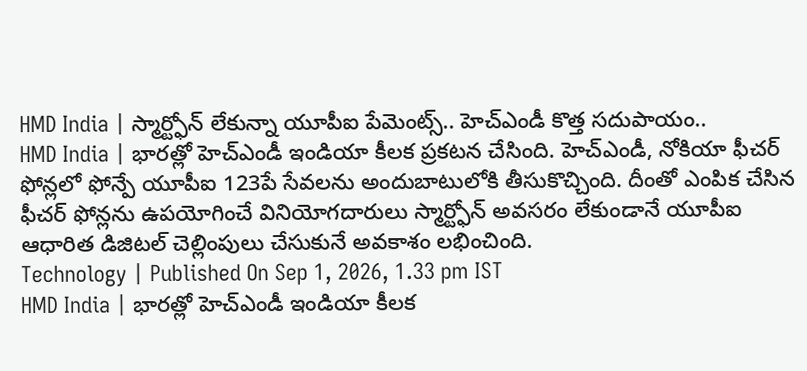HMD India | స్మార్ట్ఫోన్ లేకున్నా యూపీఐ పేమెంట్స్.. హెచ్ఎండీ కొత్త సదుపాయం..
HMD India | భారత్లో హెచ్ఎండీ ఇండియా కీలక ప్రకటన చేసింది. హెచ్ఎండీ, నోకియా ఫీచర్ ఫోన్లలో ఫోన్పే యూపీఐ 123పే సేవలను అందుబాటులోకి తీసుకొచ్చింది. దీంతో ఎంపిక చేసిన ఫీచర్ ఫోన్లను ఉపయోగించే వినియోగదారులు స్మార్ట్ఫోన్ అవసరం లేకుండానే యూపీఐ ఆధారిత డిజిటల్ చెల్లింపులు చేసుకునే అవకాశం లభించింది.
Technology | Published On Sep 1, 2026, 1.33 pm IST
HMD India | భారత్లో హెచ్ఎండీ ఇండియా కీలక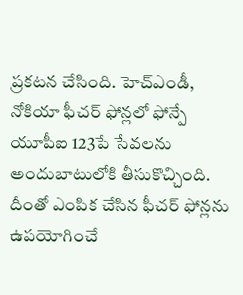ప్రకటన చేసింది. హెచ్ఎండీ, నోకియా ఫీచర్ ఫోన్లలో ఫోన్పే యూపీఐ 123పే సేవలను అందుబాటులోకి తీసుకొచ్చింది. దీంతో ఎంపిక చేసిన ఫీచర్ ఫోన్లను ఉపయోగించే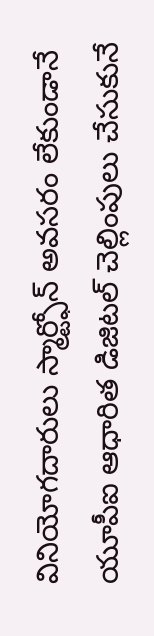వినియోగదారులు స్మార్ట్ఫోన్ అవసరం లేకుండానే యూపీఐ ఆధారిత డిజిటల్ చెల్లింపులు చేసుకునే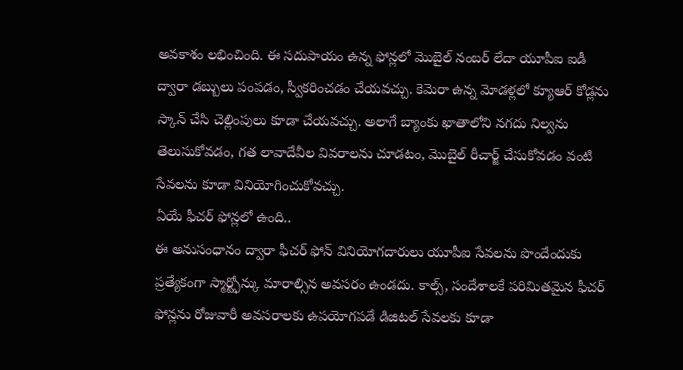అవకాశం లభించింది. ఈ సదుపాయం ఉన్న ఫోన్లలో మొబైల్ నంబర్ లేదా యూపీఐ ఐడీ ద్వారా డబ్బులు పంపడం, స్వీకరించడం చేయవచ్చు. కెమెరా ఉన్న మోడళ్లలో క్యూఆర్ కోడ్లను స్కాన్ చేసి చెల్లింపులు కూడా చేయవచ్చు. అలాగే బ్యాంకు ఖాతాలోని నగదు నిల్వను తెలుసుకోవడం, గత లావాదేవీల వివరాలను చూడటం, మొబైల్ రీచార్జ్ చేసుకోవడం వంటి సేవలను కూడా వినియోగించుకోవచ్చు.
ఏయే ఫీచర్ ఫోన్లలో ఉంది..
ఈ అనుసంధానం ద్వారా ఫీచర్ ఫోన్ వినియోగదారులు యూపీఐ సేవలను పొందేందుకు ప్రత్యేకంగా స్మార్ట్ఫోన్కు మారాల్సిన అవసరం ఉండదు. కాల్స్, సందేశాలకే పరిమితమైన ఫీచర్ ఫోన్లను రోజువారీ అవసరాలకు ఉపయోగపడే డిజిటల్ సేవలకు కూడా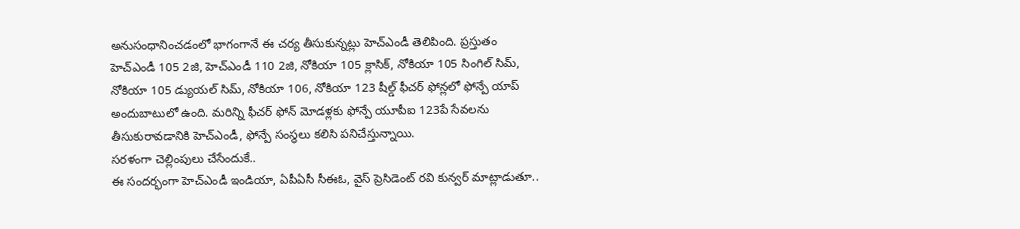అనుసంధానించడంలో భాగంగానే ఈ చర్య తీసుకున్నట్లు హెచ్ఎండీ తెలిపింది. ప్రస్తుతం హెచ్ఎండీ 105 2జి, హెచ్ఎండీ 110 2జి, నోకియా 105 క్లాసిక్, నోకియా 105 సింగిల్ సిమ్, నోకియా 105 డ్యుయల్ సిమ్, నోకియా 106, నోకియా 123 షీల్డ్ ఫీచర్ ఫోన్లలో ఫోన్పే యాప్ అందుబాటులో ఉంది. మరిన్ని ఫీచర్ ఫోన్ మోడళ్లకు ఫోన్పే యూపీఐ 123పే సేవలను తీసుకురావడానికి హెచ్ఎండీ, ఫోన్పే సంస్థలు కలిసి పనిచేస్తున్నాయి.
సరళంగా చెల్లింపులు చేసేందుకే..
ఈ సందర్భంగా హెచ్ఎండీ ఇండియా, ఏపీఏసీ సీఈఓ, వైస్ ప్రెసిడెంట్ రవి కున్వర్ మాట్లాడుతూ..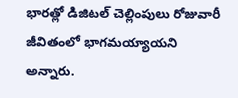భారత్లో డిజిటల్ చెల్లింపులు రోజువారీ జీవితంలో భాగమయ్యాయని అన్నారు.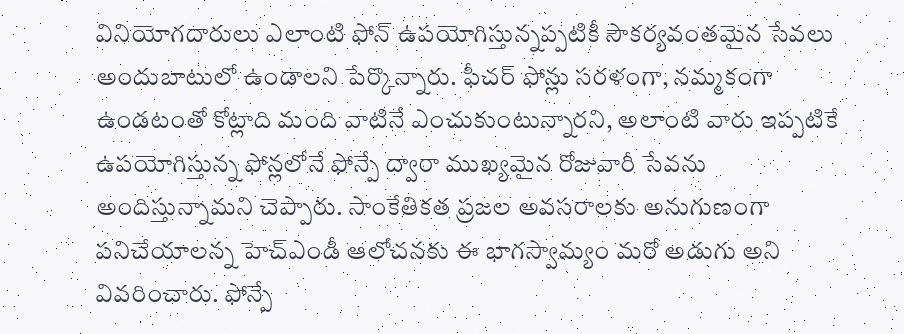వినియోగదారులు ఎలాంటి ఫోన్ ఉపయోగిస్తున్నప్పటికీ సౌకర్యవంతమైన సేవలు అందుబాటులో ఉండాలని పేర్కొన్నారు. ఫీచర్ ఫోన్లు సరళంగా, నమ్మకంగా ఉండటంతో కోట్లాది మంది వాటినే ఎంచుకుంటున్నారని, అలాంటి వారు ఇప్పటికే ఉపయోగిస్తున్న ఫోన్లలోనే ఫోన్పే ద్వారా ముఖ్యమైన రోజువారీ సేవను అందిస్తున్నామని చెప్పారు. సాంకేతికత ప్రజల అవసరాలకు అనుగుణంగా పనిచేయాలన్న హెచ్ఎండీ ఆలోచనకు ఈ భాగస్వామ్యం మరో అడుగు అని వివరించారు. ఫోన్పే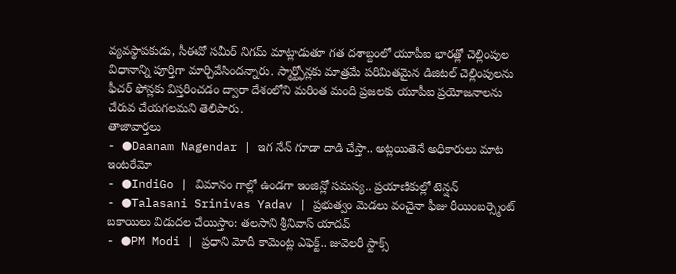వ్యవస్థాపకుడు, సీఈవో సమీర్ నిగమ్ మాట్లాడుతూ గత దశాబ్దంలో యూపీఐ భారత్లో చెల్లింపుల విధానాన్ని పూర్తిగా మార్చివేసిందన్నారు. స్మార్ట్ఫోన్లకు మాత్రమే పరిమితమైన డిజిటల్ చెల్లింపులను ఫీచర్ ఫోన్లకు విస్తరించడం ద్వారా దేశంలోని మరింత మంది ప్రజలకు యూపీఐ ప్రయోజనాలను చేరువ చేయగలమని తెలిపారు.
తాజావార్తలు
- ●Daanam Nagendar | ఇగ నేన్ గూడా దాడి చేస్తా.. అట్లయితెనే అధికారులు మాట ఇంటరేమో
- ●IndiGo | విమానం గాల్లో ఉండగా ఇంజిన్లో సమస్య.. ప్రయాణికుల్లో టెన్షన్
- ●Talasani Srinivas Yadav | ప్రభుత్వం మెడలు వంచైనా ఫీజు రీయింబర్స్మెంట్ బకాయిలు విడుదల చేయిస్తాం: తలసాని శ్రీనివాస్ యాదవ్
- ●PM Modi | ప్రధాని మోదీ కామెంట్ల ఎఫెక్ట్.. జువెలరీ స్టాక్స్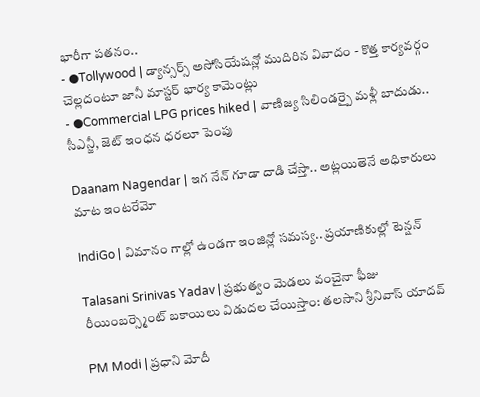భారీగా పతనం..
- ●Tollywood | డ్యాన్సర్స్ అసోసియేషన్లో ముదిరిన వివాదం - కొత్త కార్యవర్గం చెల్లదంటూ జానీ మాస్టర్ భార్య కామెంట్లు
- ●Commercial LPG prices hiked | వాణిజ్య సిలిండర్పై మళ్లీ బాదుడు.. సీఎన్జీ, జెట్ ఇంధన ధరలూ పెంపు

Daanam Nagendar | ఇగ నేన్ గూడా దాడి చేస్తా.. అట్లయితెనే అధికారులు మాట ఇంటరేమో

IndiGo | విమానం గాల్లో ఉండగా ఇంజిన్లో సమస్య.. ప్రయాణికుల్లో టెన్షన్

Talasani Srinivas Yadav | ప్రభుత్వం మెడలు వంచైనా ఫీజు రీయింబర్స్మెంట్ బకాయిలు విడుదల చేయిస్తాం: తలసాని శ్రీనివాస్ యాదవ్

PM Modi | ప్రధాని మోదీ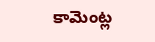కామెంట్ల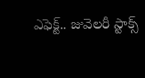ఎఫెక్ట్.. జువెలరీ స్టాక్స్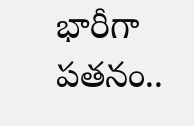భారీగా పతనం..